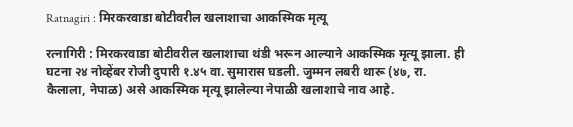Ratnagiri : मिरकरवाडा बोटीवरील खलाशाचा आकस्मिक मृत्यू

रत्नागिरी : मिरकरवाडा बोटीवरील खलाशाचा थंडी भरून आल्याने आकस्मिक मृत्यू झाला. ही घटना २४ नोव्हेंबर रोजी दुपारी १.४५ वा. सुमारास घडली. जुम्मन लबरी थारू (४७, रा. कैलाला, नेपाळ) असे आकस्मिक मृत्यू झालेल्या नेपाळी खलाशाचे नाव आहे.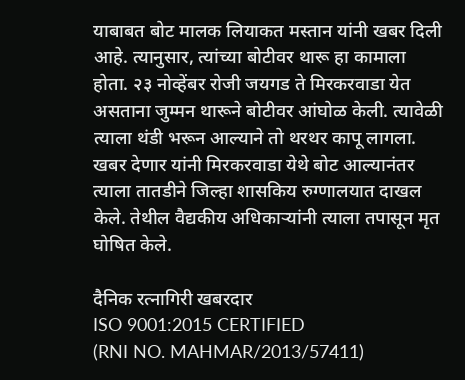याबाबत बोट मालक लियाकत मस्तान यांनी खबर दिली आहे. त्यानुसार, त्यांच्या बोटीवर थारू हा कामाला होता. २३ नोव्हेंबर रोजी जयगड ते मिरकरवाडा येत असताना जुम्मन थारूने बोटीवर आंघोळ केली. त्यावेळी त्याला थंडी भरून आल्याने तो थरथर कापू लागला. खबर देणार यांनी मिरकरवाडा येथे बोट आल्यानंतर त्याला तातडीने जिल्हा शासकिय रुग्णालयात दाखल केले. तेथील वैद्यकीय अधिकाऱ्यांनी त्याला तपासून मृत घोषित केले.

दैनिक रत्नागिरी खबरदार
ISO 9001:2015 CERTIFIED
(RNI NO. MAHMAR/2013/57411)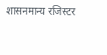शासनमान्य रजिस्टर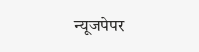न्यूजपेपर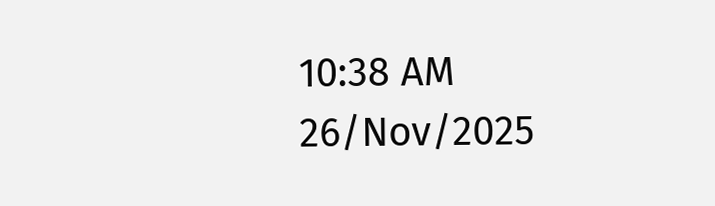10:38 AM 26/Nov/2025